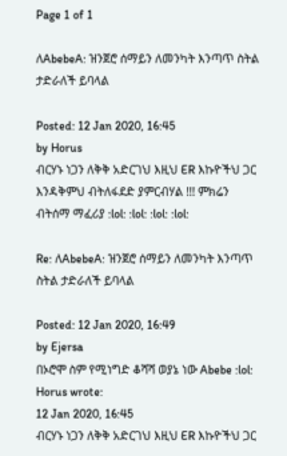Page 1 of 1

ለAbebeA: ዝንጀሮ ሰማይን ለመንካት እንጣጥ ስትል ታድራለች ይባላል

Posted: 12 Jan 2020, 16:45
by Horus
ብርሃኑ ነጋን ለቅቅ አድርገህ እዚህ ER እኩዮችህ ጋር እንዳቅምህ ብትለፋደድ ያምርብሃል !!! ምክሬን ብትሰማ ማፈሪያ :lol: :lol: :lol: :lol:

Re: ለAbebeA: ዝንጀሮ ሰማይን ለመንካት እንጣጥ ስትል ታድራለች ይባላል

Posted: 12 Jan 2020, 16:49
by Ejersa
በኦሮሞ ስም የሚነግድ ቆሻሻ ወያኔ ነው Abebe :lol:
Horus wrote:
12 Jan 2020, 16:45
ብርሃኑ ነጋን ለቅቅ አድርገህ እዚህ ER እኩዮችህ ጋር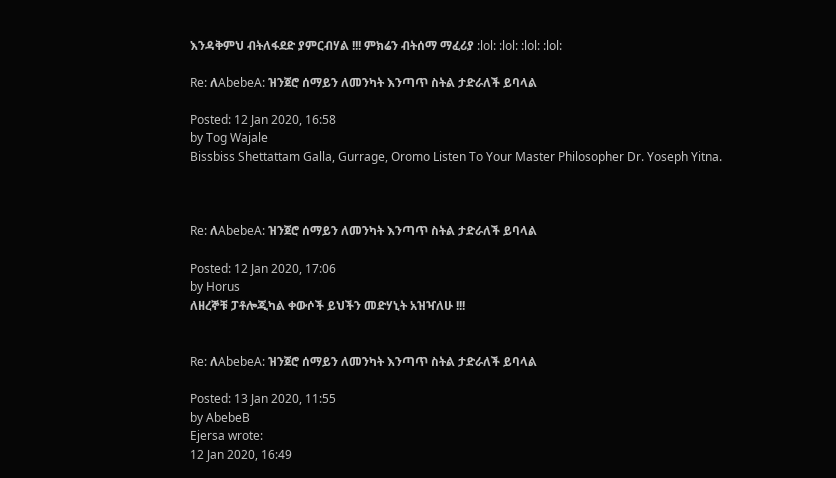እንዳቅምህ ብትለፋደድ ያምርብሃል !!! ምክሬን ብትሰማ ማፈሪያ :lol: :lol: :lol: :lol:

Re: ለAbebeA: ዝንጀሮ ሰማይን ለመንካት እንጣጥ ስትል ታድራለች ይባላል

Posted: 12 Jan 2020, 16:58
by Tog Wajale
Bissbiss Shettattam Galla, Gurrage, Oromo Listen To Your Master Philosopher Dr. Yoseph Yitna.



Re: ለAbebeA: ዝንጀሮ ሰማይን ለመንካት እንጣጥ ስትል ታድራለች ይባላል

Posted: 12 Jan 2020, 17:06
by Horus
ለዘረኞቹ ፓቶሎጂካል ቀውሶች ይህችን መድሃኒት አዝዣለሁ !!!


Re: ለAbebeA: ዝንጀሮ ሰማይን ለመንካት እንጣጥ ስትል ታድራለች ይባላል

Posted: 13 Jan 2020, 11:55
by AbebeB
Ejersa wrote:
12 Jan 2020, 16:49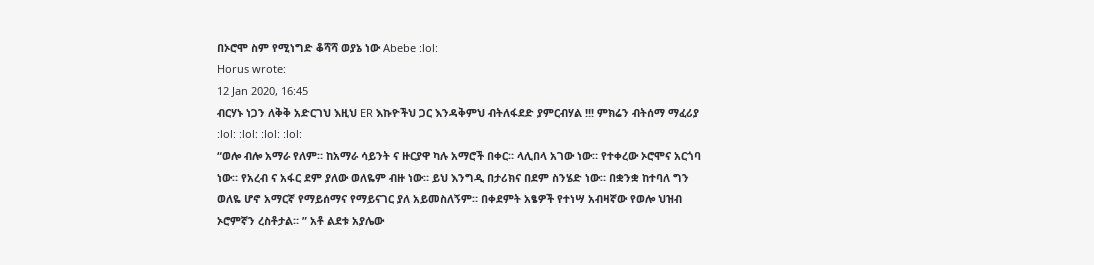በኦሮሞ ስም የሚነግድ ቆሻሻ ወያኔ ነው Abebe :lol:
Horus wrote:
12 Jan 2020, 16:45
ብርሃኑ ነጋን ለቅቅ አድርገህ እዚህ ER እኩዮችህ ጋር እንዳቅምህ ብትለፋደድ ያምርብሃል !!! ምክሬን ብትሰማ ማፈሪያ :lol: :lol: :lol: :lol:
“ወሎ ብሎ አማራ የለም። ከአማራ ሳይንት ና ዙርያዋ ካሉ አማሮች በቀር። ላሊበላ አገው ነው። የተቀረው ኦሮሞና አርጎባ ነው። የአረብ ና አፋር ደም ያለው ወለዬም ብዙ ነው። ይህ እንግዲ በታሪክና በደም ስንሄድ ነው። በቋንቋ ከተባለ ግን ወለዬ ሆኖ አማርኛ የማይሰማና የማይናገር ያለ አይመስለኝም። በቀደምት አፄዎች የተነሣ አብዛኛው የወሎ ህዝብ ኦሮምኛን ረስቶታል። ” አቶ ልደቱ አያሌው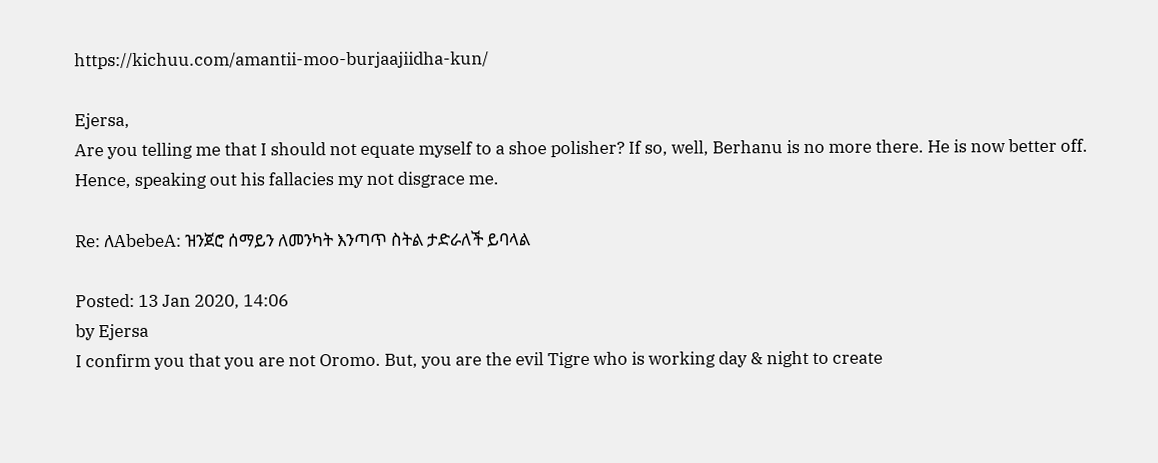https://kichuu.com/amantii-moo-burjaajiidha-kun/

Ejersa,
Are you telling me that I should not equate myself to a shoe polisher? If so, well, Berhanu is no more there. He is now better off. Hence, speaking out his fallacies my not disgrace me.

Re: ለAbebeA: ዝንጀሮ ሰማይን ለመንካት እንጣጥ ስትል ታድራለች ይባላል

Posted: 13 Jan 2020, 14:06
by Ejersa
I confirm you that you are not Oromo. But, you are the evil Tigre who is working day & night to create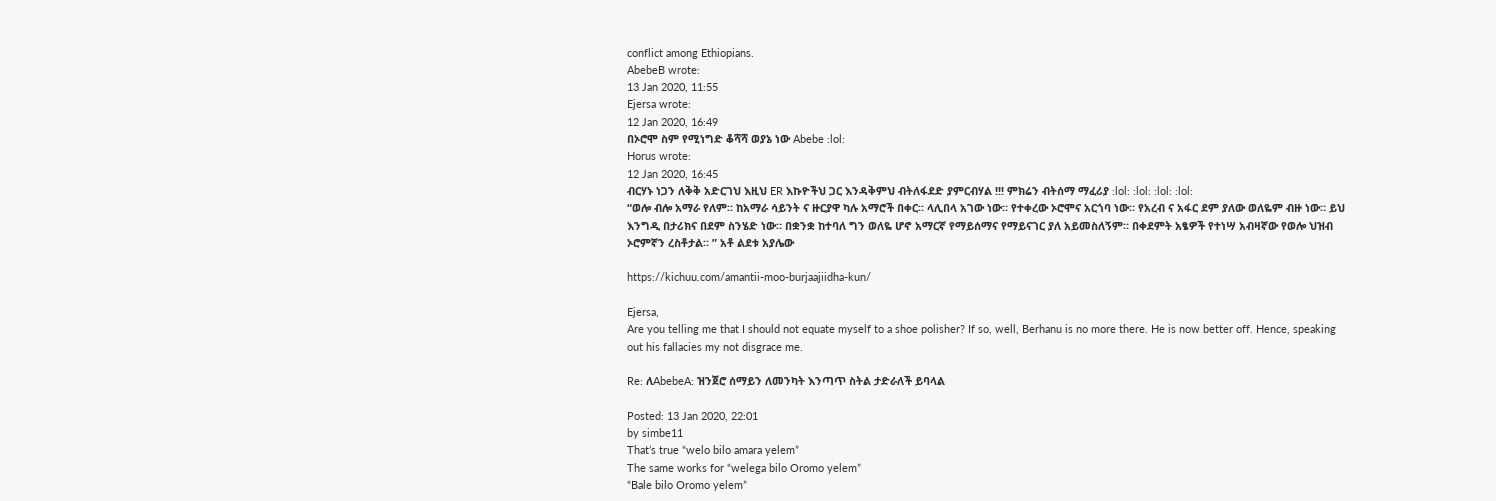conflict among Ethiopians.
AbebeB wrote:
13 Jan 2020, 11:55
Ejersa wrote:
12 Jan 2020, 16:49
በኦሮሞ ስም የሚነግድ ቆሻሻ ወያኔ ነው Abebe :lol:
Horus wrote:
12 Jan 2020, 16:45
ብርሃኑ ነጋን ለቅቅ አድርገህ እዚህ ER እኩዮችህ ጋር እንዳቅምህ ብትለፋደድ ያምርብሃል !!! ምክሬን ብትሰማ ማፈሪያ :lol: :lol: :lol: :lol:
“ወሎ ብሎ አማራ የለም። ከአማራ ሳይንት ና ዙርያዋ ካሉ አማሮች በቀር። ላሊበላ አገው ነው። የተቀረው ኦሮሞና አርጎባ ነው። የአረብ ና አፋር ደም ያለው ወለዬም ብዙ ነው። ይህ እንግዲ በታሪክና በደም ስንሄድ ነው። በቋንቋ ከተባለ ግን ወለዬ ሆኖ አማርኛ የማይሰማና የማይናገር ያለ አይመስለኝም። በቀደምት አፄዎች የተነሣ አብዛኛው የወሎ ህዝብ ኦሮምኛን ረስቶታል። ” አቶ ልደቱ አያሌው

https://kichuu.com/amantii-moo-burjaajiidha-kun/

Ejersa,
Are you telling me that I should not equate myself to a shoe polisher? If so, well, Berhanu is no more there. He is now better off. Hence, speaking out his fallacies my not disgrace me.

Re: ለAbebeA: ዝንጀሮ ሰማይን ለመንካት እንጣጥ ስትል ታድራለች ይባላል

Posted: 13 Jan 2020, 22:01
by simbe11
That’s true “welo bilo amara yelem”
The same works for “welega bilo Oromo yelem”
“Bale bilo Oromo yelem”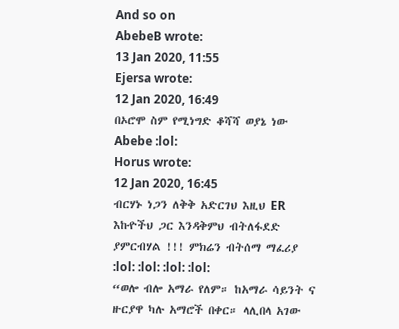And so on
AbebeB wrote:
13 Jan 2020, 11:55
Ejersa wrote:
12 Jan 2020, 16:49
በኦሮሞ ስም የሚነግድ ቆሻሻ ወያኔ ነው Abebe :lol:
Horus wrote:
12 Jan 2020, 16:45
ብርሃኑ ነጋን ለቅቅ አድርገህ እዚህ ER እኩዮችህ ጋር እንዳቅምህ ብትለፋደድ ያምርብሃል !!! ምክሬን ብትሰማ ማፈሪያ :lol: :lol: :lol: :lol:
“ወሎ ብሎ አማራ የለም። ከአማራ ሳይንት ና ዙርያዋ ካሉ አማሮች በቀር። ላሊበላ አገው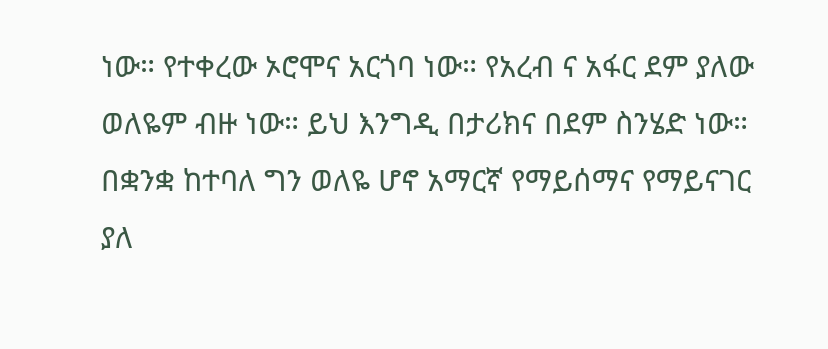ነው። የተቀረው ኦሮሞና አርጎባ ነው። የአረብ ና አፋር ደም ያለው ወለዬም ብዙ ነው። ይህ እንግዲ በታሪክና በደም ስንሄድ ነው። በቋንቋ ከተባለ ግን ወለዬ ሆኖ አማርኛ የማይሰማና የማይናገር ያለ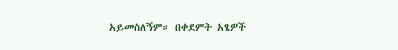አይመስለኝም። በቀደምት አፄዎች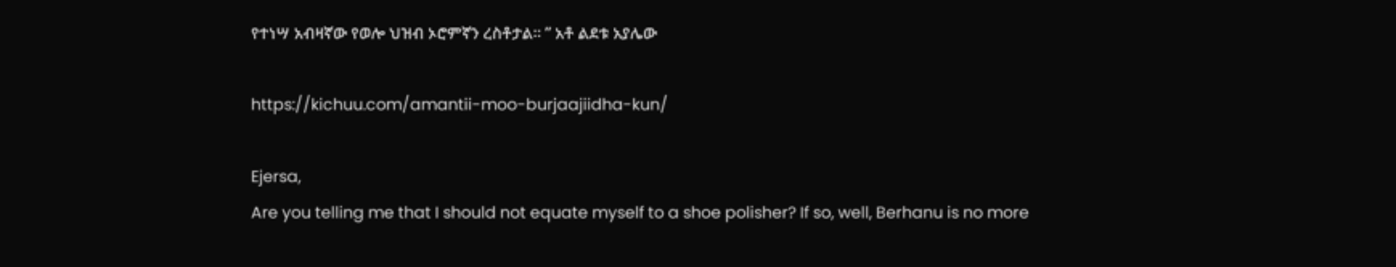የተነሣ አብዛኛው የወሎ ህዝብ ኦሮምኛን ረስቶታል። ” አቶ ልደቱ አያሌው

https://kichuu.com/amantii-moo-burjaajiidha-kun/

Ejersa,
Are you telling me that I should not equate myself to a shoe polisher? If so, well, Berhanu is no more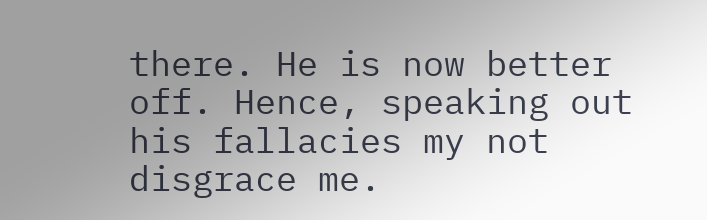there. He is now better off. Hence, speaking out his fallacies my not disgrace me.